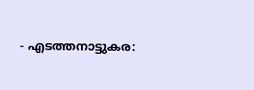- എടത്തനാട്ടുകര: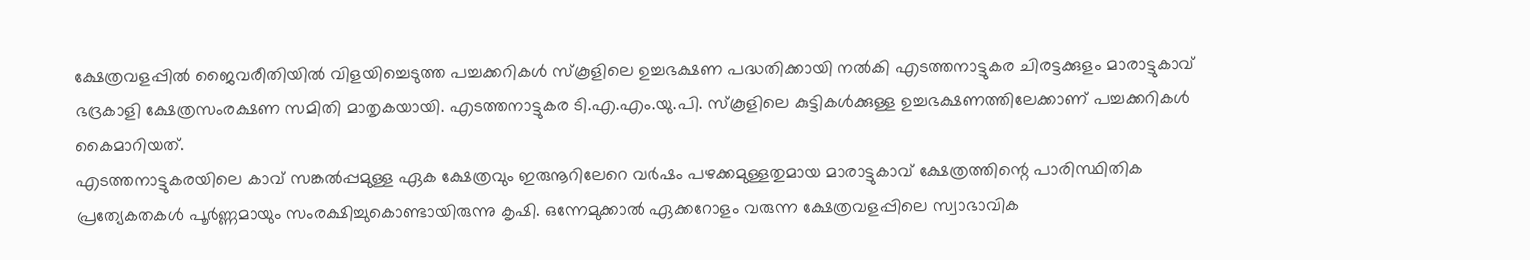ക്ഷേത്രവളപ്പിൽ ജൈവരീതിയിൽ വിളയിച്ചെടുത്ത പച്ചക്കറികൾ സ്കൂളിലെ ഉച്ചഭക്ഷണ പദ്ധതിക്കായി നൽകി എടത്തനാട്ടുകര ചിരട്ടക്കുളം മാരാട്ടുകാവ് ഭദ്രകാളി ക്ഷേത്രസംരക്ഷണ സമിതി മാതൃകയായി. എടത്തനാട്ടുകര ടി.എ.എം.യു.പി. സ്കൂളിലെ കുട്ടികൾക്കുള്ള ഉച്ചഭക്ഷണത്തിലേക്കാണ് പച്ചക്കറികൾ കൈമാറിയത്.
എടത്തനാട്ടുകരയിലെ കാവ് സങ്കൽപ്പമുള്ള ഏക ക്ഷേത്രവും ഇരുനൂറിലേറെ വർഷം പഴക്കമുള്ളതുമായ മാരാട്ടുകാവ് ക്ഷേത്രത്തിന്റെ പാരിസ്ഥിതിക പ്രത്യേകതകൾ പൂർണ്ണമായും സംരക്ഷിച്ചുകൊണ്ടായിരുന്നു കൃഷി. ഒന്നേമുക്കാൽ ഏക്കറോളം വരുന്ന ക്ഷേത്രവളപ്പിലെ സ്വാഭാവിക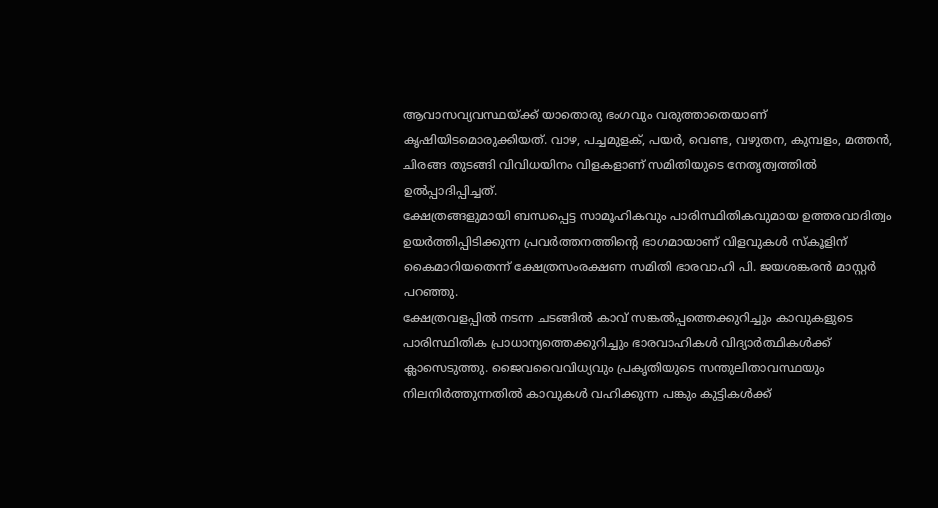ആവാസവ്യവസ്ഥയ്ക്ക് യാതൊരു ഭംഗവും വരുത്താതെയാണ് കൃഷിയിടമൊരുക്കിയത്. വാഴ, പച്ചമുളക്, പയർ, വെണ്ട, വഴുതന, കുമ്പളം, മത്തൻ, ചിരങ്ങ തുടങ്ങി വിവിധയിനം വിളകളാണ് സമിതിയുടെ നേതൃത്വത്തിൽ ഉൽപ്പാദിപ്പിച്ചത്.
ക്ഷേത്രങ്ങളുമായി ബന്ധപ്പെട്ട സാമൂഹികവും പാരിസ്ഥിതികവുമായ ഉത്തരവാദിത്വം ഉയർത്തിപ്പിടിക്കുന്ന പ്രവർത്തനത്തിന്റെ ഭാഗമായാണ് വിളവുകൾ സ്കൂളിന് കൈമാറിയതെന്ന് ക്ഷേത്രസംരക്ഷണ സമിതി ഭാരവാഹി പി. ജയശങ്കരൻ മാസ്റ്റർ പറഞ്ഞു.
ക്ഷേത്രവളപ്പിൽ നടന്ന ചടങ്ങിൽ കാവ് സങ്കൽപ്പത്തെക്കുറിച്ചും കാവുകളുടെ പാരിസ്ഥിതിക പ്രാധാന്യത്തെക്കുറിച്ചും ഭാരവാഹികൾ വിദ്യാർത്ഥികൾക്ക് ക്ലാസെടുത്തു. ജൈവവൈവിധ്യവും പ്രകൃതിയുടെ സന്തുലിതാവസ്ഥയും നിലനിർത്തുന്നതിൽ കാവുകൾ വഹിക്കുന്ന പങ്കും കുട്ടികൾക്ക്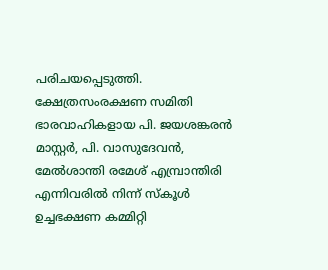പരിചയപ്പെടുത്തി.
ക്ഷേത്രസംരക്ഷണ സമിതി ഭാരവാഹികളായ പി. ജയശങ്കരൻ മാസ്റ്റർ, പി. വാസുദേവൻ, മേൽശാന്തി രമേശ് എമ്പ്രാന്തിരി എന്നിവരിൽ നിന്ന് സ്കൂൾ ഉച്ചഭക്ഷണ കമ്മിറ്റി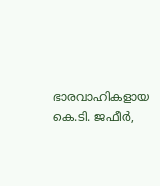ഭാരവാഹികളായ കെ.ടി. ജഫീർ,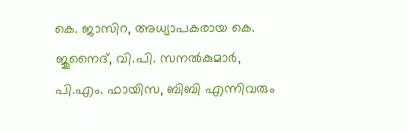കെ. ജാസിറ, അധ്യാപകരായ കെ. ജുനൈദ്, വി.പി. സനൽകുമാർ, പി.എം. ഫായിസ, ബിബി എന്നിവരും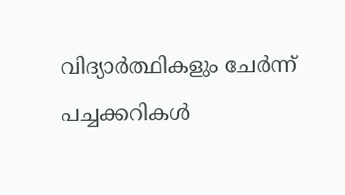വിദ്യാർത്ഥികളും ചേർന്ന് പച്ചക്കറികൾ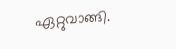ഏറ്റുവാങ്ങി.